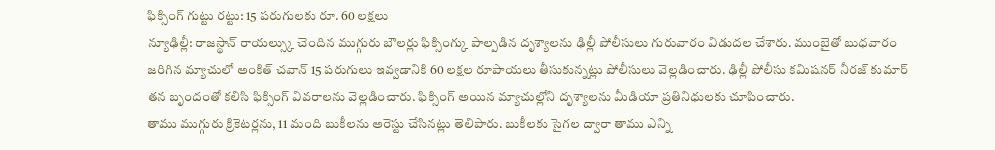ఫిక్సింగ్ గుట్టు రట్టు: 15 పరుగులకు రూ. 60 లక్షలు
న్యూఢిల్లీ: రాజస్థాన్ రాయల్స్కు చెందిన ముగ్గురు బౌలర్లు ఫిక్సింగ్కు పాల్పడిన దృశ్యాలను ఢిల్లీ పోలీసులు గురువారం విడుదల చేశారు. ముంబైతో బుధవారం జరిగిన మ్యాచులో అంకిత్ చవాన్ 15 పరుగులు ఇవ్వడానికి 60 లక్షల రూపాయలు తీసుకున్నట్లు పోలీసులు వెల్లడించారు. ఢిల్లీ పోలీసు కమిషనర్ నీరజ్ కుమార్ తన బృందంతో కలిసి ఫిక్సింగ్ వివరాలను వెల్లడించారు. ఫిక్సింగ్ అయిన మ్యాచుల్లోని దృశ్యాలను మీడియా ప్రతినిధులకు చూపించారు.
తాము ముగ్గురు క్రికెటర్లను, 11 మంది బుకీలను అరెస్టు చేసినట్లు తెలిపారు. బుకీలకు సైగల ద్వారా తాము ఎన్ని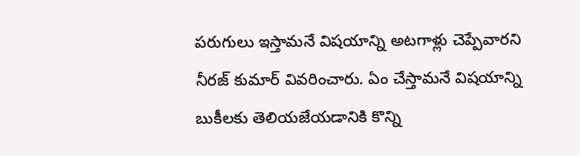పరుగులు ఇస్తామనే విషయాన్ని అటగాళ్లు చెప్పేవారని నీరజ్ కుమార్ వివరించారు. ఏం చేస్తామనే విషయాన్ని బుకీలకు తెలియజేయడానికి కొన్ని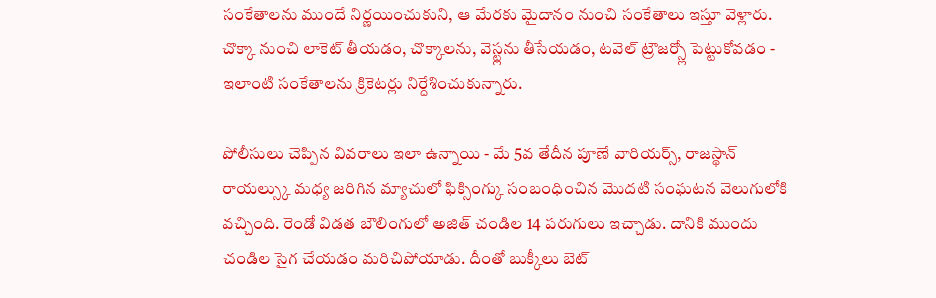సంకేతాలను ముందే నిర్ణయించుకుని, ఆ మేరకు మైదానం నుంచి సంకేతాలు ఇస్తూ వెళ్లారు. చొక్కా నుంచి లాకెట్ తీయడం, చొక్కాలను, వెస్ట్లను తీసేయడం, టవెల్ ట్రౌజర్స్లో పెట్టుకోవడం - ఇలాంటి సంకేతాలను క్రికెటర్లు నిర్దేశించుకున్నారు.

పోలీసులు చెప్పిన వివరాలు ఇలా ఉన్నాయి - మే 5వ తేదీన పూణే వారియర్స్, రాజస్థాన్ రాయల్స్కు మధ్య జరిగిన మ్యాచులో ఫిక్సింగ్కు సంబంధించిన మొదటి సంఘటన వెలుగులోకి వచ్చింది. రెండో విడత బౌలింగులో అజిత్ చండిల 14 పరుగులు ఇచ్చాడు. దానికి ముందు చండిల సైగ చేయడం మరిచిపోయాడు. దీంతో బుక్కీలు బెట్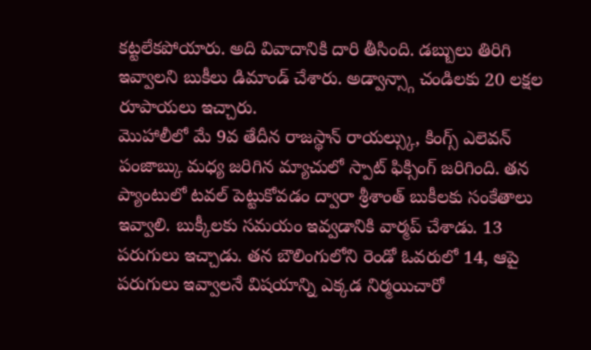కట్టలేకపోయారు. అది వివాదానికి దారి తీసింది. డబ్బులు తిరిగి ఇవ్వాలని బుకీలు డిమాండ్ చేశారు. అడ్వాన్స్గా చండిలకు 20 లక్షల రూపాయలు ఇచ్చారు.
మొహాలీలో మే 9వ తేదీన రాజస్థాన్ రాయల్స్కు, కింగ్స్ ఎలెవన్ పంజాబ్కు మధ్య జరిగిన మ్యాచులో స్పాట్ ఫిక్సింగ్ జరిగింది. తన ప్యాంటులో టవల్ పెట్టుకోవడం ద్వారా శ్రీశాంత్ బుకీలకు సంకేతాలు ఇవ్వాలి. బుక్కీలకు సమయం ఇవ్వడానికి వార్మప్ చేశాడు. 13 పరుగులు ఇచ్చాడు. తన బౌలింగులోని రెండో ఓవరులో 14, ఆపై పరుగులు ఇవ్వాలనే విషయాన్ని ఎక్కడ నిర్మయిచారో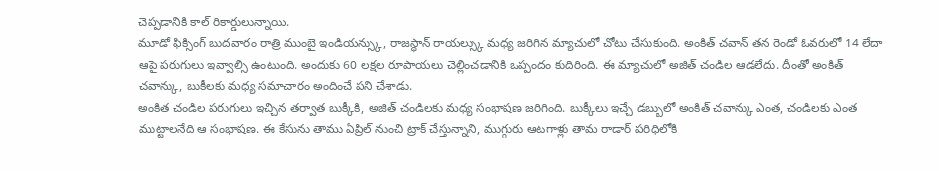చెప్పడానికి కాల్ రికార్డులున్నాయి.
మూడో ఫిక్సింగ్ బుదవారం రాత్రి ముంబై ఇండియన్స్కు, రాజస్థాన్ రాయల్స్కు మధ్య జరిగిన మ్యాచులో చోటు చేసుకుంది. అంకిత్ చవాన్ తన రెండో ఓవరులో 14 లేదా ఆపై పరుగులు ఇవ్వాల్సి ఉంటుంది. అందుకు 60 లక్షల రూపాయలు చెల్లించడానికి ఒప్పందం కుదిరింది. ఈ మ్యాచులో అజిత్ చండిల ఆడలేదు. దీంతో అంకిత్ చవాన్కు, బుకీలకు మధ్య సమాచారం అందించే పని చేశాడు.
అంకిత చండిల పరుగులు ఇచ్చిన తర్వాత బుక్కీకి, అజిత్ చండిలకు మధ్య సంభాషణ జరిగింది. బుక్కీలు ఇచ్చే డబ్బులో అంకిత్ చవాన్కు ఎంత, చండిలకు ఎంత ముట్టాలనేది ఆ సంభాషణ. ఈ కేసును తాము ఏప్రిల్ నుంచి ట్రాక్ చేస్తున్నాని, ముగ్గురు ఆటగాళ్లు తామ రాడార్ పరిధిలోకి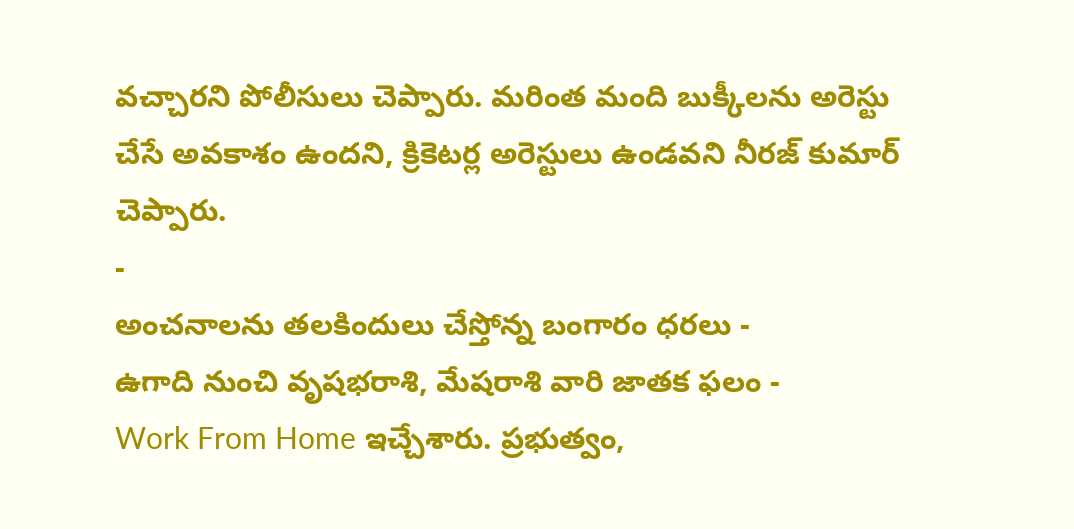వచ్చారని పోలీసులు చెప్పారు. మరింత మంది బుక్కీలను అరెస్టు చేసే అవకాశం ఉందని, క్రికెటర్ల అరెస్టులు ఉండవని నీరజ్ కుమార్ చెప్పారు.
-
అంచనాలను తలకిందులు చేస్తోన్న బంగారం ధరలు -
ఉగాది నుంచి వృషభరాశి, మేషరాశి వారి జాతక ఫలం -
Work From Home ఇచ్చేశారు. ప్రభుత్వం,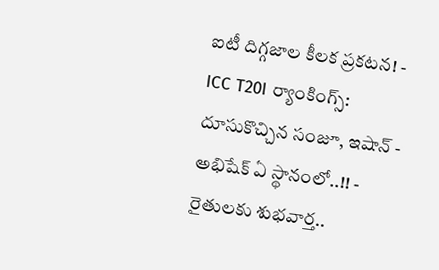ఐటీ దిగ్గజాల కీలక ప్రకటన! -
ICC T20I ర్యాంకింగ్స్: దూసుకొచ్చిన సంజూ, ఇషాన్ - అభిషేక్ ఏ స్థానంలో..!! -
రైతులకు శుభవార్త..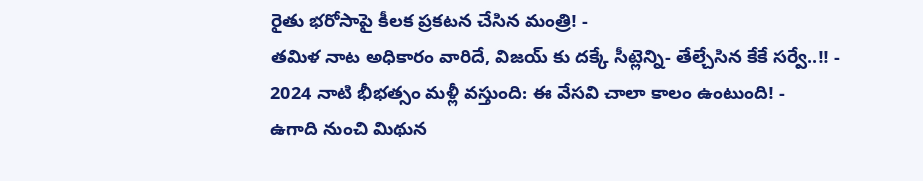రైతు భరోసాపై కీలక ప్రకటన చేసిన మంత్రి! -
తమిళ నాట అధికారం వారిదే, విజయ్ కు దక్కే సీట్లెన్ని- తేల్చేసిన కేకే సర్వే..!! -
2024 నాటి భీభత్సం మళ్లీ వస్తుంది: ఈ వేసవి చాలా కాలం ఉంటుంది! -
ఉగాది నుంచి మిథున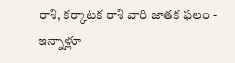రాశి, కర్కాటక రాశి వారి జాతక ఫలం -
ఇన్నాళ్లూ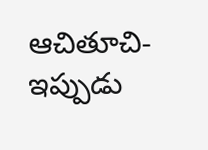ఆచితూచి- ఇప్పుడు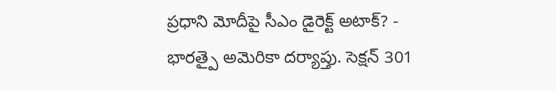ప్రధాని మోదీపై సీఎం డైరెక్ట్ అటాక్? -
భారత్పై అమెరికా దర్యాప్తు. సెక్షన్ 301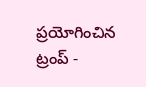ప్రయోగించిన ట్రంప్ -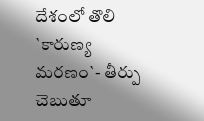దేశంలో తొలి `కారుణ్య మరణం`- తీర్పు చెబుతూ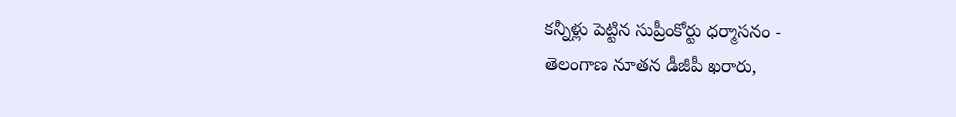కన్నీళ్లు పెట్టిన సుప్రీంకోర్టు ధర్మాసనం -
తెలంగాణ నూతన డీజీపీ ఖరారు,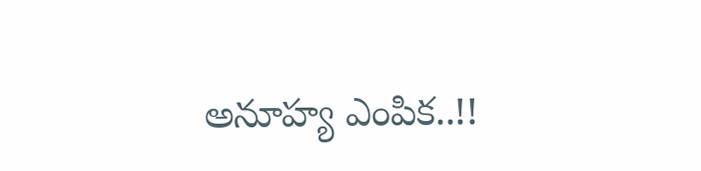అనూహ్య ఎంపిక..!!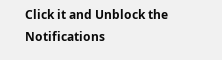Click it and Unblock the Notifications